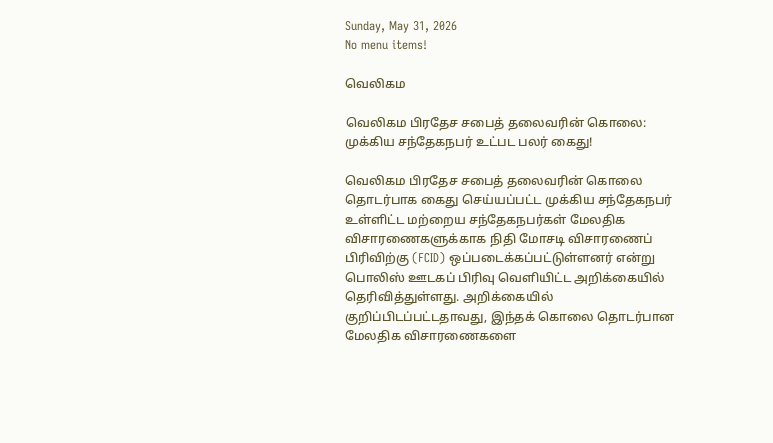Sunday, May 31, 2026
No menu items!

வெலிகம

வெலிகம பிரதேச சபைத் தலைவரின் கொலை: முக்கிய சந்தேகநபர் உட்பட பலர் கைது!

வெலிகம பிரதேச சபைத் தலைவரின் கொலை தொடர்பாக கைது செய்யப்பட்ட முக்கிய சந்தேகநபர் உள்ளிட்ட மற்றைய சந்தேகநபர்கள் மேலதிக விசாரணைகளுக்காக நிதி மோசடி விசாரணைப் பிரிவிற்கு (FCID) ஒப்படைக்கப்பட்டுள்ளனர் என்று பொலிஸ் ஊடகப் பிரிவு வெளியிட்ட அறிக்கையில் தெரிவித்துள்ளது. அறிக்கையில் குறிப்பிடப்பட்டதாவது, இந்தக் கொலை தொடர்பான மேலதிக விசாரணைகளை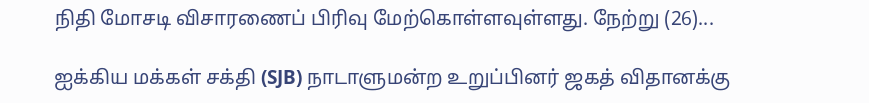நிதி மோசடி விசாரணைப் பிரிவு மேற்கொள்ளவுள்ளது. நேற்று (26)...

ஐக்கிய மக்கள் சக்தி (SJB) நாடாளுமன்ற உறுப்பினர் ஜகத் விதானக்கு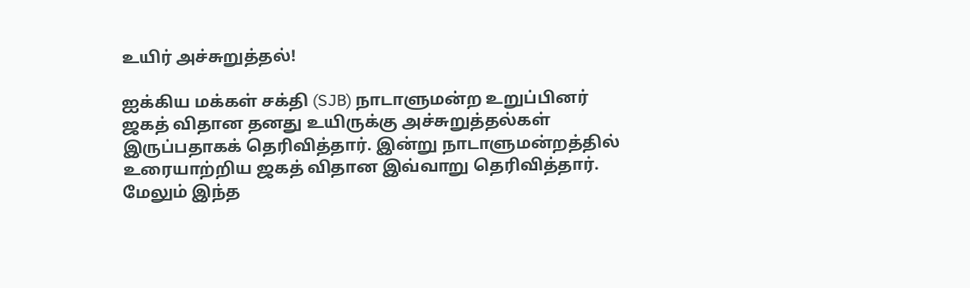உயிர் அச்சுறுத்தல்!

ஐக்கிய மக்கள் சக்தி (SJB) நாடாளுமன்ற உறுப்பினர் ஜகத் விதான தனது உயிருக்கு அச்சுறுத்தல்கள் இருப்பதாகக் தெரிவித்தார். இன்று நாடாளுமன்றத்தில் உரையாற்றிய ஜகத் விதான இவ்வாறு தெரிவித்தார். மேலும் இந்த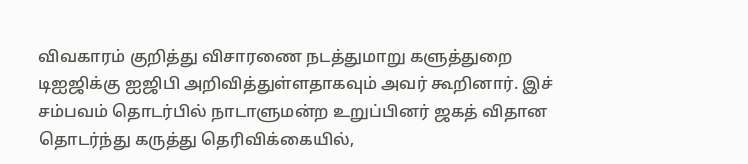விவகாரம் குறித்து விசாரணை நடத்துமாறு களுத்துறை டிஐஜிக்கு ஐஜிபி அறிவித்துள்ளதாகவும் அவர் கூறினார். இச் சம்பவம் தொடர்பில் நாடாளுமன்ற உறுப்பினர் ஜகத் விதான தொடர்ந்து கருத்து தெரிவிக்கையில்,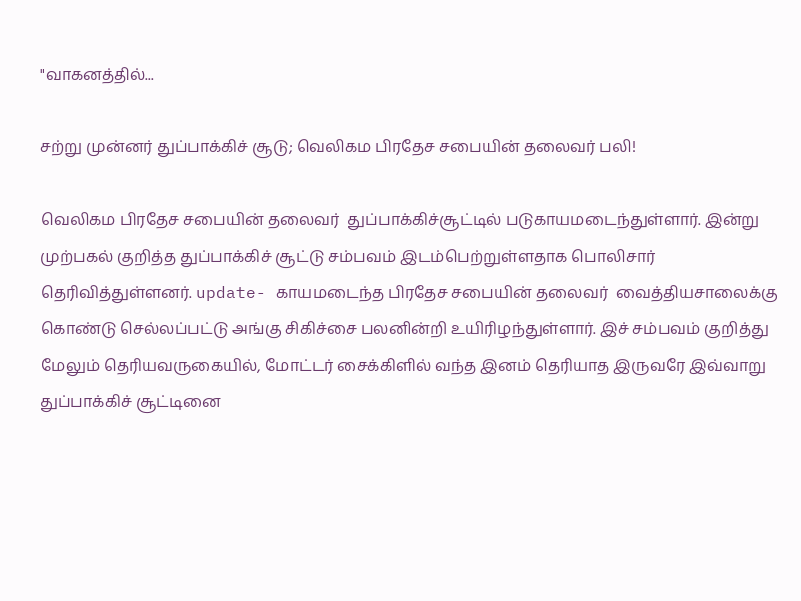"வாகனத்தில்...

சற்று முன்னர் துப்பாக்கிச் சூடு; வெலிகம பிரதேச சபையின் தலைவர் பலி!

வெலிகம பிரதேச சபையின் தலைவர்  துப்பாக்கிச்சூட்டில் படுகாயமடைந்துள்ளார். இன்று முற்பகல் குறித்த துப்பாக்கிச் சூட்டு சம்பவம் இடம்பெற்றுள்ளதாக பொலிசார் தெரிவித்துள்ளனர். update- காயமடைந்த பிரதேச சபையின் தலைவர்  வைத்தியசாலைக்கு கொண்டு செல்லப்பட்டு அங்கு சிகிச்சை பலனின்றி உயிரிழந்துள்ளார். இச் சம்பவம் குறித்து மேலும் தெரியவருகையில், மோட்டர் சைக்கிளில் வந்த இனம் தெரியாத இருவரே இவ்வாறு துப்பாக்கிச் சூட்டினை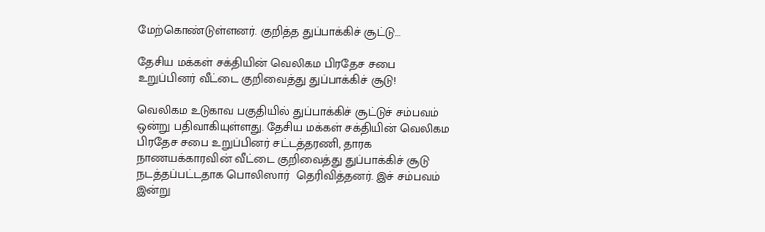மேற்கொண்டுள்ளனர். குறித்த துப்பாக்கிச் சூட்டு...

தேசிய மக்கள் சக்தியின் வெலிகம பிரதேச சபை உறுப்பினர் வீட்டை குறிவைத்து துப்பாக்கிச் சூடு!

வெலிகம உடுகாவ பகுதியில் துப்பாக்கிச் சூட்டுச் சம்பவம் ஒன்று பதிவாகியுள்ளது. தேசிய மக்கள் சக்தியின் வெலிகம பிரதேச சபை உறுப்பினர் சட்டத்தரணி, தாரக நாணயக்காரவின் வீட்டை குறிவைத்து துப்பாக்கிச் சூடு நடத்தப்பட்டதாக பொலிஸார்  தெரிவித்தனர். இச் சம்பவம் இன்று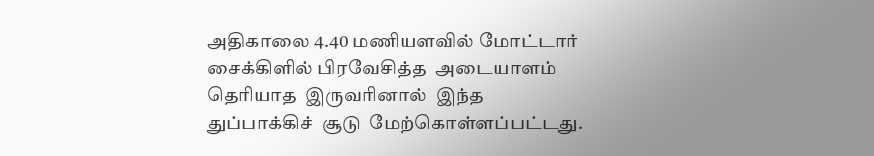அதிகாலை 4.40 மணியளவில் மோட்டார் சைக்கிளில் பிரவேசித்த  அடையாளம்  தெரியாத  இருவரினால்  இந்த துப்பாக்கிச்  சூடு  மேற்கொள்ளப்பட்டது.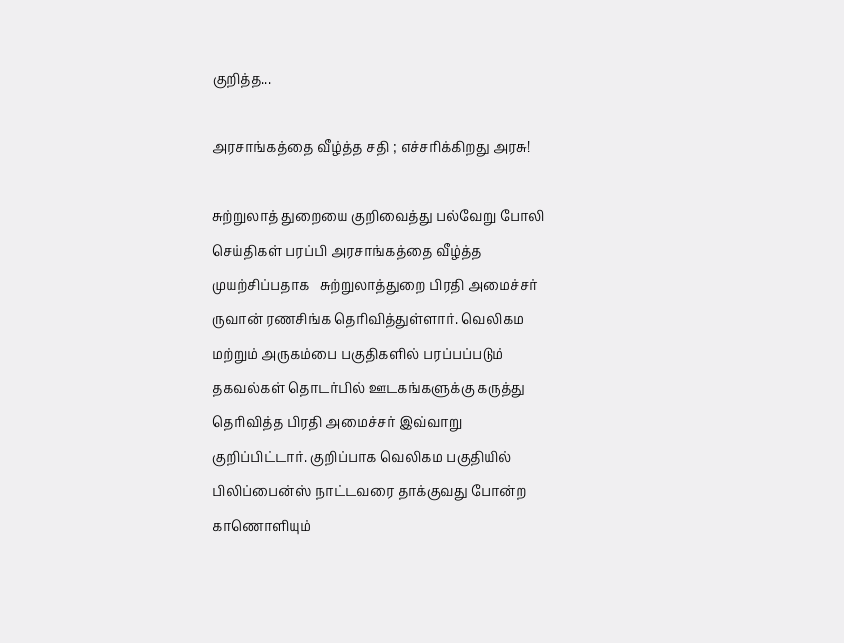குறித்த...

அரசாங்கத்தை வீழ்த்த சதி ; எச்சரிக்கிறது அரசு!

சுற்றுலாத் துறையை குறிவைத்து பல்வேறு போலி செய்திகள் பரப்பி அரசாங்கத்தை வீழ்த்த  முயற்சிப்பதாக   சுற்றுலாத்துறை பிரதி அமைச்சர் ருவான் ரணசிங்க தெரிவித்துள்ளார். வெலிகம மற்றும் அருகம்பை பகுதிகளில் பரப்பப்படும் தகவல்கள் தொடர்பில் ஊடகங்களுக்கு கருத்து தெரிவித்த பிரதி அமைச்சர் இவ்வாறு குறிப்பிட்டார். குறிப்பாக வெலிகம பகுதியில் பிலிப்பைன்ஸ் நாட்டவரை தாக்குவது போன்ற காணொளியும்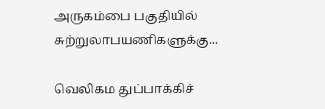அருகம்பை பகுதியில் சுற்றுலாபயணிகளுக்கு...

வெலிகம துப்பாக்கிச்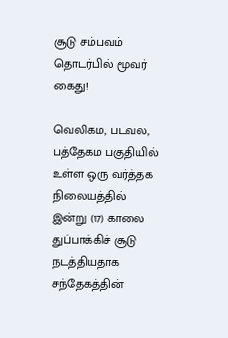சூடு சம்பவம் தொடர்பில் மூவர் கைது!

வெலிகம, படவல, பத்தேகம பகுதியில் உள்ள ஒரு வர்த்தக நிலையத்தில் இன்று (17) காலை துப்பாக்கிச் சூடு நடத்தியதாக சந்தேகத்தின்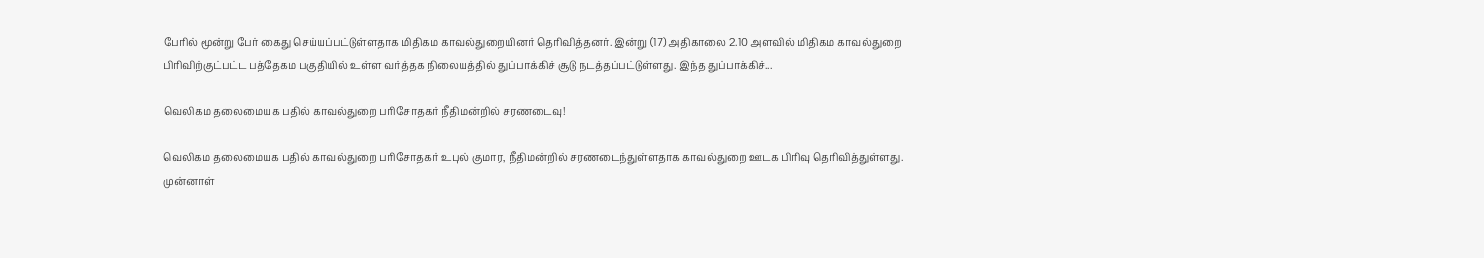பேரில் மூன்று பேர் கைது செய்யப்பட்டுள்ளதாக மிதிகம காவல்துறையினர் தெரிவித்தனர். இன்று (17) அதிகாலை 2.10 அளவில் மிதிகம காவல்துறை பிரிவிற்குட்பட்ட பத்தேகம பகுதியில் உள்ள வர்த்தக நிலையத்தில் துப்பாக்கிச் சூடு நடத்தப்பட்டுள்ளது. இந்த துப்பாக்கிச்...

வெலிகம தலைமையக பதில் காவல்துறை பரிசோதகர் நீதிமன்றில் சரணடைவு!

வெலிகம தலைமையக பதில் காவல்துறை பரிசோதகர் உபுல் குமார, நீதிமன்றில் சரணடைந்துள்ளதாக காவல்துறை ஊடக பிரிவு தெரிவித்துள்ளது. முன்னாள்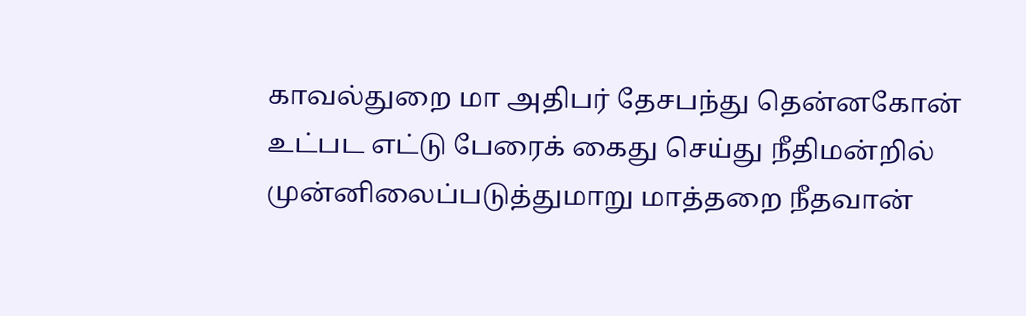காவல்துறை மா அதிபர் தேசபந்து தென்னகோன் உட்பட எட்டு பேரைக் கைது செய்து நீதிமன்றில் முன்னிலைப்படுத்துமாறு மாத்தறை நீதவான்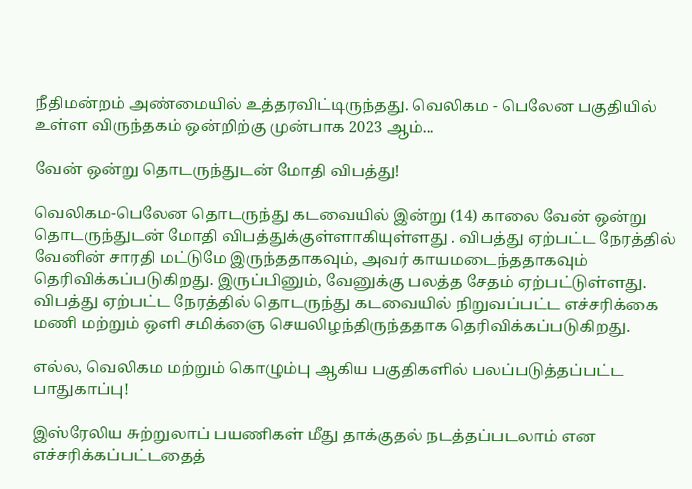நீதிமன்றம் அண்மையில் உத்தரவிட்டிருந்தது. வெலிகம - பெலேன பகுதியில் உள்ள விருந்தகம் ஒன்றிற்கு முன்பாக 2023 ஆம்...

வேன் ஒன்று தொடருந்துடன் மோதி விபத்து!

வெலிகம-பெலேன தொடருந்து கடவையில் இன்று (14) காலை வேன் ஒன்று தொடருந்துடன் மோதி விபத்துக்குள்ளாகியுள்ளது . விபத்து ஏற்பட்ட நேரத்தில் வேனின் சாரதி மட்டுமே இருந்ததாகவும், அவர் காயமடைந்ததாகவும் தெரிவிக்கப்படுகிறது. இருப்பினும், வேனுக்கு பலத்த சேதம் ஏற்பட்டுள்ளது. விபத்து ஏற்பட்ட நேரத்தில் தொடருந்து கடவையில் நிறுவப்பட்ட எச்சரிக்கை மணி மற்றும் ஒளி சமிக்ஞை செயலிழந்திருந்ததாக தெரிவிக்கப்படுகிறது.

எல்ல, வெலிகம மற்றும் கொழும்பு ஆகிய பகுதிகளில் பலப்படுத்தப்பட்ட பாதுகாப்பு!

இஸ்ரேலிய சுற்றுலாப் பயணிகள் மீது தாக்குதல் நடத்தப்படலாம் என எச்சரிக்கப்பட்டதைத்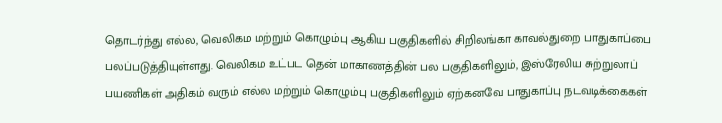தொடர்ந்து எல்ல, வெலிகம மற்றும் கொழும்பு ஆகிய பகுதிகளில் சிறிலங்கா காவல்துறை பாதுகாப்பை பலப்படுத்தியுள்ளது. வெலிகம உட்பட தென் மாகாணத்தின் பல பகுதிகளிலும், இஸ்ரேலிய சுற்றுலாப் பயணிகள் அதிகம் வரும் எல்ல மற்றும் கொழும்பு பகுதிகளிலும் ஏற்கனவே பாதுகாப்பு நடவடிக்கைகள்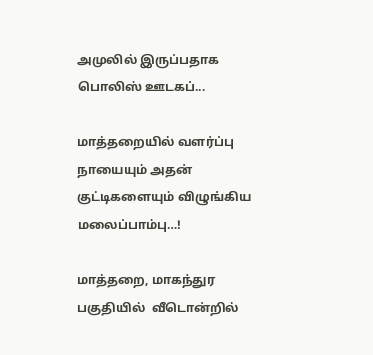அமுலில் இருப்பதாக  பொலிஸ் ஊடகப்...

மாத்தறையில் வளர்ப்பு நாயையும் அதன் குட்டிகளையும் விழுங்கிய மலைப்பாம்பு…!

மாத்தறை, மாகந்துர பகுதியில்  வீடொன்றில்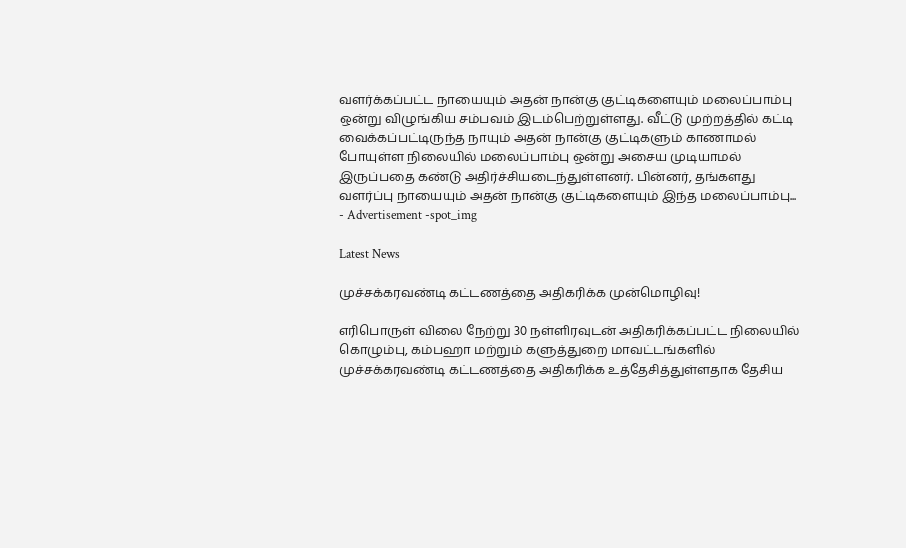வளர்க்கப்பட்ட நாயையும் அதன் நான்கு குட்டிகளையும் மலைப்பாம்பு ஒன்று விழுங்கிய சம்பவம் இடம்பெற்றுள்ளது. வீட்டு முற்றத்தில் கட்டி வைக்கப்பட்டிருந்த நாயும் அதன் நான்கு குட்டிகளும் காணாமல் போயுள்ள நிலையில் மலைப்பாம்பு ஒன்று அசைய முடியாமல் இருப்பதை கண்டு அதிர்ச்சியடைந்துள்ளனர். பின்னர், தங்களது வளர்ப்பு நாயையும் அதன் நான்கு குட்டிகளையும் இந்த மலைப்பாம்பு...
- Advertisement -spot_img

Latest News

முச்சக்கரவண்டி கட்டணத்தை அதிகரிக்க முன்மொழிவு!

எரிபொருள் விலை நேற்று 30 நள்ளிரவுடன் அதிகரிக்கப்பட்ட நிலையில் கொழும்பு, கம்பஹா மற்றும் களுத்துறை மாவட்டங்களில் முச்சக்கரவண்டி கட்டணத்தை அதிகரிக்க உத்தேசித்துள்ளதாக தேசிய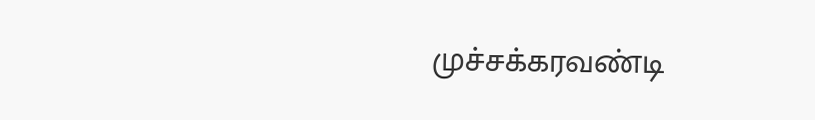முச்சக்கரவண்டி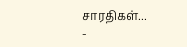சாரதிகள்...
-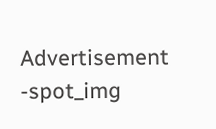Advertisement -spot_img